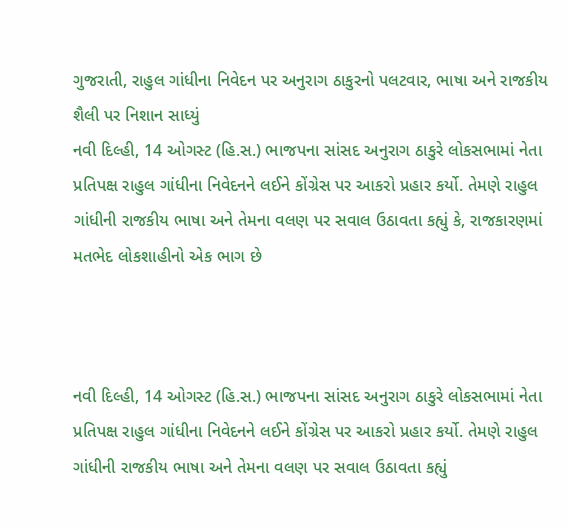ગુજરાતી, રાહુલ ગાંધીના નિવેદન પર અનુરાગ ઠાકુરનો પલટવાર, ભાષા અને રાજકીય શૈલી પર નિશાન સાધ્યું
નવી દિલ્હી, 14 ઓગસ્ટ (હિ.સ.) ભાજપના સાંસદ અનુરાગ ઠાકુરે લોકસભામાં નેતા પ્રતિપક્ષ રાહુલ ગાંધીના નિવેદનને લઈને કોંગ્રેસ પર આકરો પ્રહાર કર્યો. તેમણે રાહુલ ગાંધીની રાજકીય ભાષા અને તેમના વલણ પર સવાલ ઉઠાવતા કહ્યું કે, રાજકારણમાં મતભેદ લોકશાહીનો એક ભાગ છે



નવી દિલ્હી, 14 ઓગસ્ટ (હિ.સ.) ભાજપના સાંસદ અનુરાગ ઠાકુરે લોકસભામાં નેતા પ્રતિપક્ષ રાહુલ ગાંધીના નિવેદનને લઈને કોંગ્રેસ પર આકરો પ્રહાર કર્યો. તેમણે રાહુલ ગાંધીની રાજકીય ભાષા અને તેમના વલણ પર સવાલ ઉઠાવતા કહ્યું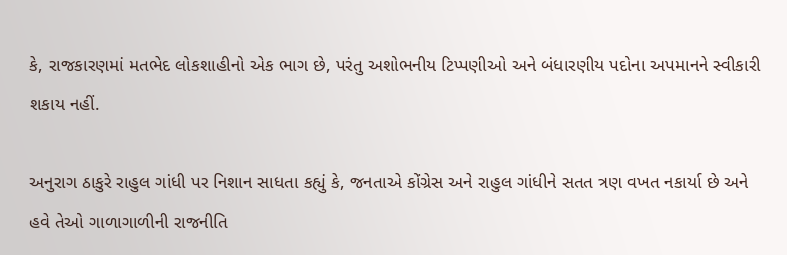કે, રાજકારણમાં મતભેદ લોકશાહીનો એક ભાગ છે, પરંતુ અશોભનીય ટિપ્પણીઓ અને બંધારણીય પદોના અપમાનને સ્વીકારી શકાય નહીં.

અનુરાગ ઠાકુરે રાહુલ ગાંધી પર નિશાન સાધતા કહ્યું કે, જનતાએ કોંગ્રેસ અને રાહુલ ગાંધીને સતત ત્રણ વખત નકાર્યા છે અને હવે તેઓ ગાળાગાળીની રાજનીતિ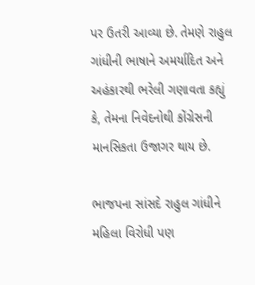પર ઉતરી આવ્યા છે. તેમણે રાહુલ ગાંધીની ભાષાને અમર્યાદિત અને અહંકારથી ભરેલી ગણાવતા કહ્યું કે, તેમના નિવેદનોથી કોંગ્રેસની માનસિકતા ઉજાગર થાય છે.

ભાજપના સાંસદે રાહુલ ગાંધીને મહિલા વિરોધી પણ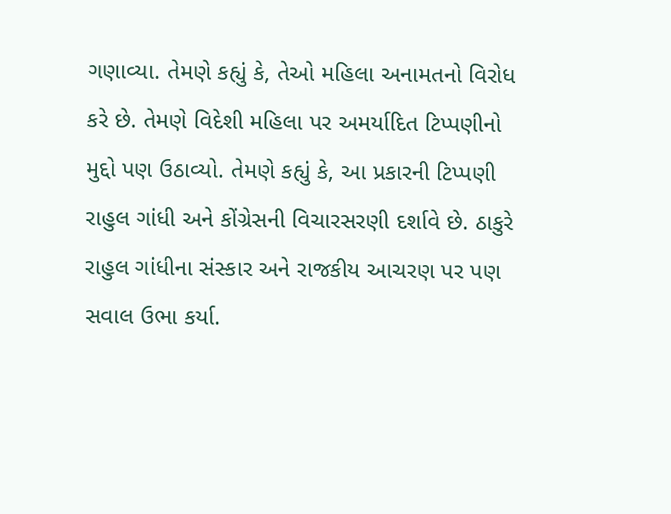ગણાવ્યા. તેમણે કહ્યું કે, તેઓ મહિલા અનામતનો વિરોધ કરે છે. તેમણે વિદેશી મહિલા પર અમર્યાદિત ટિપ્પણીનો મુદ્દો પણ ઉઠાવ્યો. તેમણે કહ્યું કે, આ પ્રકારની ટિપ્પણી રાહુલ ગાંધી અને કોંગ્રેસની વિચારસરણી દર્શાવે છે. ઠાકુરે રાહુલ ગાંધીના સંસ્કાર અને રાજકીય આચરણ પર પણ સવાલ ઉભા કર્યા.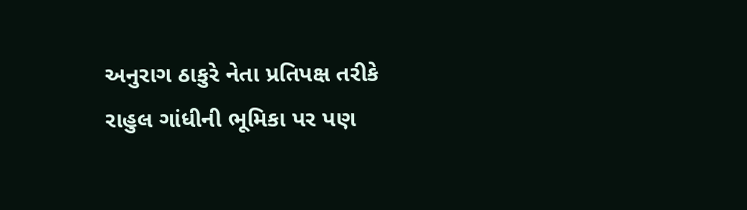અનુરાગ ઠાકુરે નેતા પ્રતિપક્ષ તરીકે રાહુલ ગાંધીની ભૂમિકા પર પણ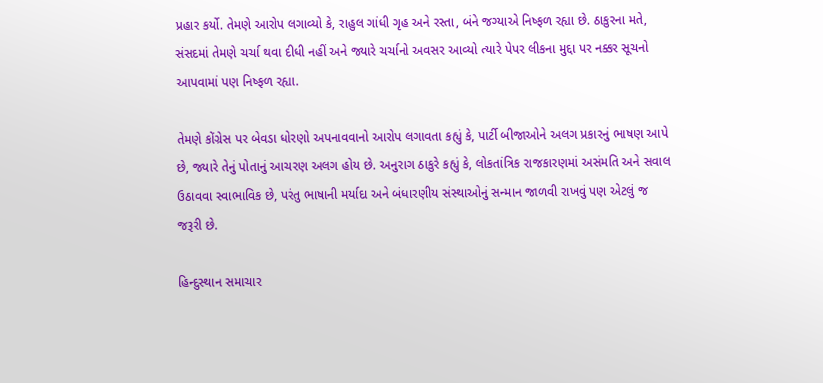પ્રહાર કર્યો. તેમણે આરોપ લગાવ્યો કે, રાહુલ ગાંધી ગૃહ અને રસ્તા, બંને જગ્યાએ નિષ્ફળ રહ્યા છે. ઠાકુરના મતે, સંસદમાં તેમણે ચર્ચા થવા દીધી નહીં અને જ્યારે ચર્ચાનો અવસર આવ્યો ત્યારે પેપર લીકના મુદ્દા પર નક્કર સૂચનો આપવામાં પણ નિષ્ફળ રહ્યા.

તેમણે કોંગ્રેસ પર બેવડા ધોરણો અપનાવવાનો આરોપ લગાવતા કહ્યું કે, પાર્ટી બીજાઓને અલગ પ્રકારનું ભાષણ આપે છે, જ્યારે તેનું પોતાનું આચરણ અલગ હોય છે. અનુરાગ ઠાકુરે કહ્યું કે, લોકતાંત્રિક રાજકારણમાં અસંમતિ અને સવાલ ઉઠાવવા સ્વાભાવિક છે, પરંતુ ભાષાની મર્યાદા અને બંધારણીય સંસ્થાઓનું સન્માન જાળવી રાખવું પણ એટલું જ જરૂરી છે.

હિન્દુસ્થાન સમાચાર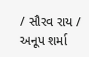/ સૌરવ રાય / અનૂપ શર્મા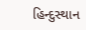હિન્દુસ્થાન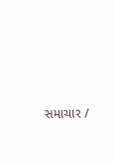સમાચાર /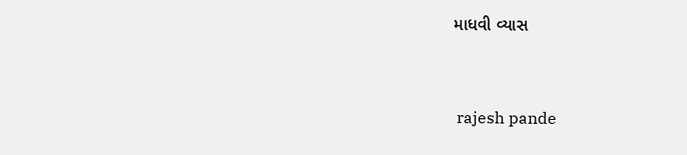માધવી વ્યાસ


 rajesh pande